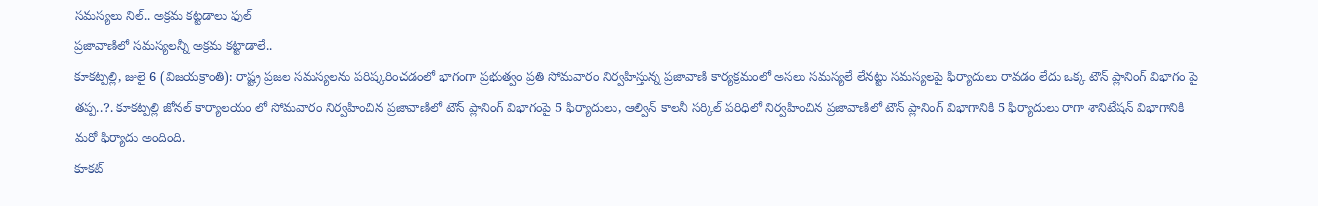సమస్యలు నిల్.. అక్రమ కట్టడాలు ఫుల్
ప్రజావాణిలో సమస్యలన్నీ అక్రమ కట్టాడాలే..
కూకట్పల్లి, జులై 6 (విజయక్రాంతి): రాష్ట్ర ప్రజల సమస్యలను పరిష్కరించడంలో భాగంగా ప్రభుత్వం ప్రతి సోమవారం నిర్వహిస్తున్న ప్రజావాణి కార్యక్రమంలో అసలు సమస్యలే లేనట్టు సమస్యలపై ఫిర్యాదులు రావడం లేదు ఒక్క టౌన్ ప్లానింగ్ విభాగం పై తప్ప..?. కూకట్పల్లి జోనల్ కార్యాలయం లో సోమవారం నిర్వహించిన ప్రజావాణిలో టౌన్ ప్లానింగ్ విభాగంపై 5 ఫిర్యాదులు, ఆల్విన్ కాలనీ సర్కిల్ పరిధిలో నిర్వహించిన ప్రజావాణిలో టౌన్ ప్లానింగ్ విభాగానికి 5 ఫిర్యాదులు రాగా శానిటేషన్ విభాగానికి మరో ఫిర్యాదు అందింది.
కూకట్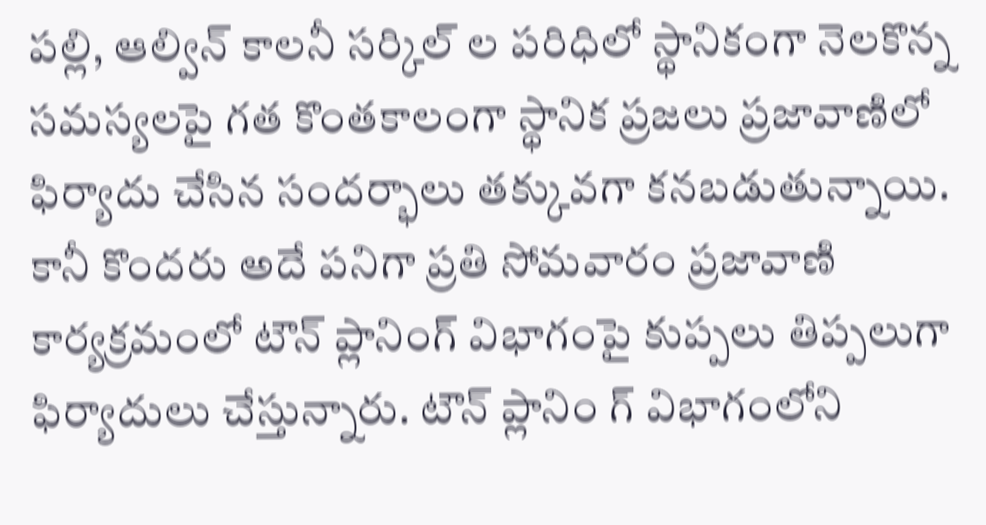పల్లి, ఆల్విన్ కాలనీ సర్కిల్ ల పరిధిలో స్థానికంగా నెలకొన్న సమస్యలపై గత కొంతకాలంగా స్థానిక ప్రజలు ప్రజావాణిలో ఫిర్యాదు చేసిన సందర్భాలు తక్కువగా కనబడుతున్నాయి. కానీ కొందరు అదే పనిగా ప్రతి సోమవారం ప్రజావాణి కార్యక్రమంలో టౌన్ ప్లానింగ్ విభాగంపై కుప్పలు తిప్పలుగా ఫిర్యాదులు చేస్తున్నారు. టౌన్ ప్లానిం గ్ విభాగంలోని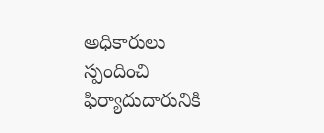అధికారులు స్పందించి ఫిర్యాదుదారునికి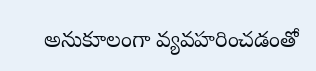అనుకూలంగా వ్యవహరించడంతో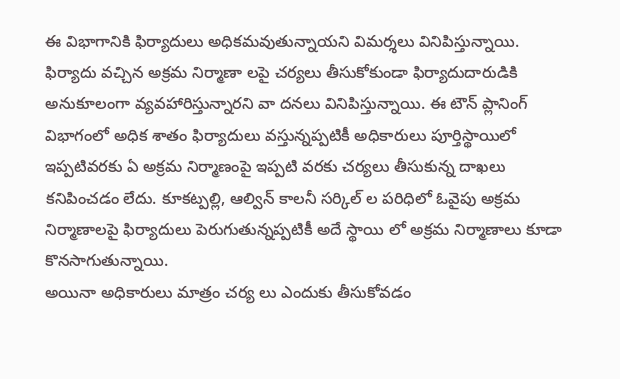ఈ విభాగానికి ఫిర్యాదులు అధికమవుతున్నాయని విమర్శలు వినిపిస్తున్నాయి.
ఫిర్యాదు వచ్చిన అక్రమ నిర్మాణా లపై చర్యలు తీసుకోకుండా ఫిర్యాదుదారుడికి అనుకూలంగా వ్యవహారిస్తున్నారని వా దనలు వినిపిస్తున్నాయి. ఈ టౌన్ ప్లానింగ్ విభాగంలో అధిక శాతం ఫిర్యాదులు వస్తున్నప్పటికీ అధికారులు పూర్తిస్థాయిలో ఇప్పటివరకు ఏ అక్రమ నిర్మాణంపై ఇప్పటి వరకు చర్యలు తీసుకున్న దాఖలు కనిపించడం లేదు. కూకట్పల్లి, ఆల్విన్ కాలనీ సర్కిల్ ల పరిధిలో ఓవైపు అక్రమ నిర్మాణాలపై ఫిర్యాదులు పెరుగుతున్నప్పటికీ అదే స్థాయి లో అక్రమ నిర్మాణాలు కూడా కొనసాగుతున్నాయి.
అయినా అధికారులు మాత్రం చర్య లు ఎందుకు తీసుకోవడం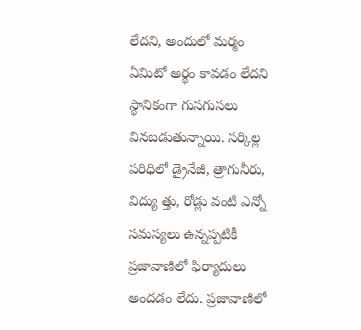లేదని, అందులో మర్మం ఏమిటో అర్థం కావడం లేదని స్థానికంగా గుసగుసలు వినబడుతున్నాయి. సర్కిల్ల పరిధిలో డ్రైనేజీ, త్రాగునీరు, విద్యు త్తు, రోడ్లు వంటి ఎన్నో సమస్యలు ఉన్నప్పటికీ ప్రజావాణిలో ఫిర్యాదులు అందడం లేదు. ప్రజావాణిలో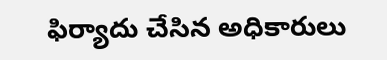ఫిర్యాదు చేసిన అధికారులు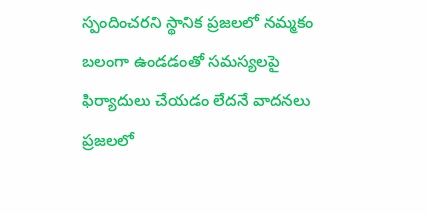స్పందించరని స్థానిక ప్రజలలో నమ్మకం బలంగా ఉండడంతో సమస్యలపై ఫిర్యాదులు చేయడం లేదనే వాదనలు ప్రజలలో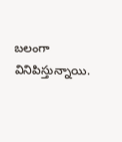బలంగా వినిపిస్తున్నాయి.